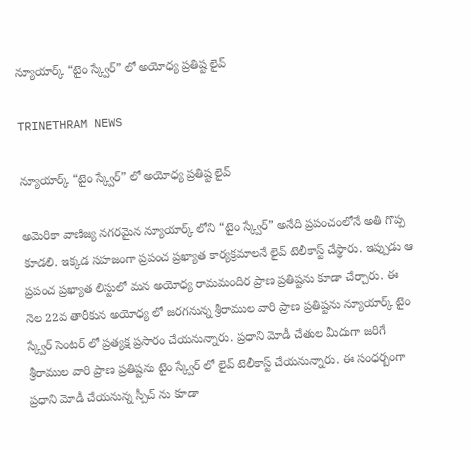న్యూయార్క్ “టైం స్క్వేర్” లో అయోధ్య ప్రతిష్ట లైవ్

TRINETHRAM NEWS

న్యూయార్క్ “టైం స్క్వేర్” లో అయోధ్య ప్రతిష్ట లైవ్

అమెరికా వాణిజ్య నగరమైన న్యూయార్క్ లోని “టైం స్క్వేర్” అనేది ప్రపంచంలోనే అతి గొప్ప కూడలి. ఇక్కడ సహజంగా ప్రపంచ ప్రఖ్యాత కార్యక్రమాలనే లైవ్ టెలీకాస్ట్ చేస్థారు. ఇప్పుడు ఆ ప్రపంచ ప్రఖ్యాత లిస్టులో మన అయోధ్య రామమందిర ప్రాణ ప్రతిష్టను కూడా చేర్చారు. ఈ నెల 22వ తారీకున అయోధ్య లో జరగనున్న శ్రీరాముల వారి ప్రాణ ప్రతిష్టను న్యూయార్క్ టైం స్క్వేర్ సెంటర్ లో ప్రత్యక్ష ప్రసారం చేయనున్నారు. ప్రధాని మోడీ చేతుల మీదుగా జరిగే శ్రీరాముల వారి ప్రాణ ప్రతిష్టను టైం స్క్వేర్ లో లైవ్ టెలీకాస్ట్ చేయనున్నారు. ఈ సంధర్బంగా ప్రధాని మోడీ చేయనున్న స్పీచ్ ను కూడా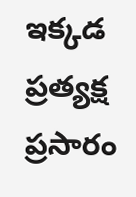ఇక్కడ ప్రత్యక్ష ప్రసారం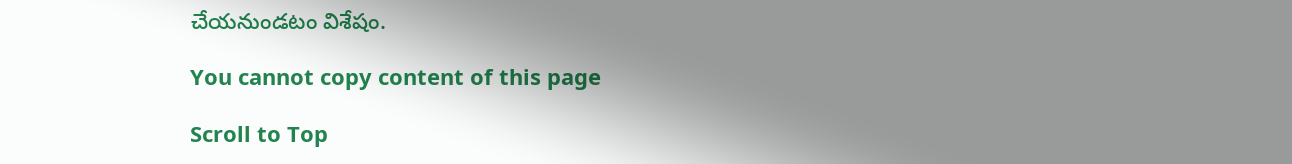చేయనుండటం విశేషం.

You cannot copy content of this page

Scroll to Top